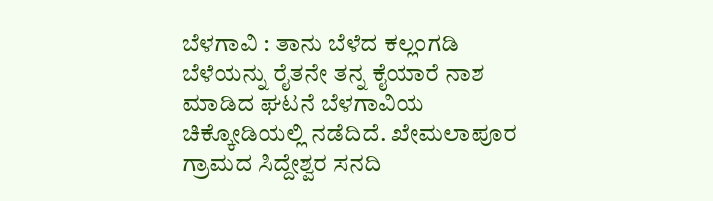ಬೆಳಗಾವಿ : ತಾನು ಬೆಳೆದ ಕಲ್ಲಂಗಡಿ ಬೆಳೆಯನ್ನು ರೈತನೇ ತನ್ನ ಕೈಯಾರೆ ನಾಶ ಮಾಡಿದ ಘಟನೆ ಬೆಳಗಾವಿಯ ಚಿಕ್ಕೋಡಿಯಲ್ಲಿ ನಡೆದಿದೆ. ಖೇಮಲಾಪೂರ ಗ್ರಾಮದ ಸಿದ್ದೇಶ್ವರ ಸನದಿ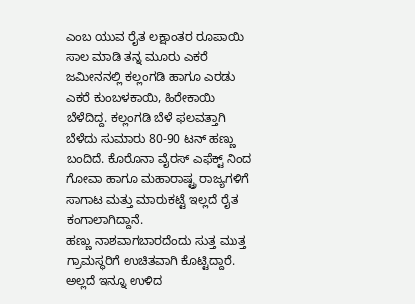ಎಂಬ ಯುವ ರೈತ ಲಕ್ಷಾಂತರ ರೂಪಾಯಿ ಸಾಲ ಮಾಡಿ ತನ್ನ ಮೂರು ಎಕರೆ ಜಮೀನನಲ್ಲಿ ಕಲ್ಲಂಗಡಿ ಹಾಗೂ ಎರಡು ಎಕರೆ ಕುಂಬಳಕಾಯಿ, ಹಿರೇಕಾಯಿ ಬೆಳೆದಿದ್ದ. ಕಲ್ಲಂಗಡಿ ಬೆಳೆ ಫಲವತ್ತಾಗಿ ಬೆಳೆದು ಸುಮಾರು 80-90 ಟನ್ ಹಣ್ಣು ಬಂದಿದೆ. ಕೊರೊನಾ ವೈರಸ್ ಎಫೆಕ್ಟ್ ನಿಂದ ಗೋವಾ ಹಾಗೂ ಮಹಾರಾಷ್ಟ್ರ ರಾಜ್ಯಗಳಿಗೆ ಸಾಗಾಟ ಮತ್ತು ಮಾರುಕಟ್ಟೆ ಇಲ್ಲದೆ ರೈತ ಕಂಗಾಲಾಗಿದ್ದಾನೆ.
ಹಣ್ಣು ನಾಶವಾಗಬಾರದೆಂದು ಸುತ್ತ ಮುತ್ತ ಗ್ರಾಮಸ್ಥರಿಗೆ ಉಚಿತವಾಗಿ ಕೊಟ್ಟಿದ್ದಾರೆ. ಅಲ್ಲದೆ ಇನ್ನೂ ಉಳಿದ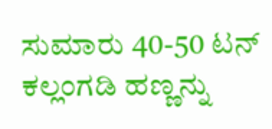ಸುಮಾರು 40-50 ಟನ್ ಕಲ್ಲಂಗಡಿ ಹಣ್ಣನ್ನು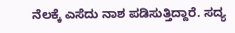ನೆಲಕ್ಕೆ ಎಸೆದು ನಾಶ ಪಡಿಸುತ್ತಿದ್ದಾರೆ. ಸದ್ಯ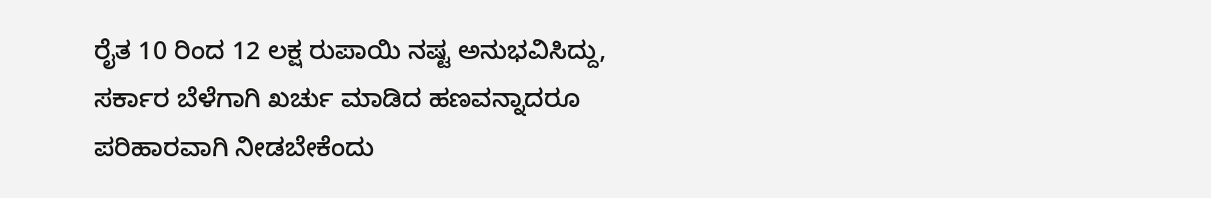ರೈತ 10 ರಿಂದ 12 ಲಕ್ಷ ರುಪಾಯಿ ನಷ್ಟ ಅನುಭವಿಸಿದ್ದು, ಸರ್ಕಾರ ಬೆಳೆಗಾಗಿ ಖರ್ಚು ಮಾಡಿದ ಹಣವನ್ನಾದರೂ ಪರಿಹಾರವಾಗಿ ನೀಡಬೇಕೆಂದು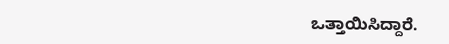ಒತ್ತಾಯಿಸಿದ್ದಾರೆ.